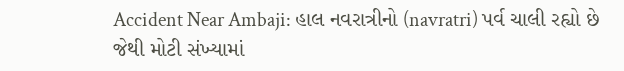Accident Near Ambaji: હાલ નવરાત્રીનો (navratri) પર્વ ચાલી રહ્યો છે જેથી મોટી સંખ્યામાં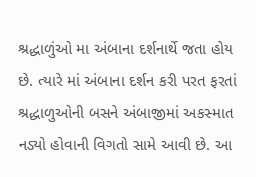શ્રદ્ધાળુંઓ મા અંબાના દર્શનાર્થે જતા હોય છે. ત્યારે માં અંબાના દર્શન કરી પરત ફરતાં શ્રદ્ધાળુઓની બસને અંબાજીમાં અકસ્માત નડ્યો હોવાની વિગતો સામે આવી છે. આ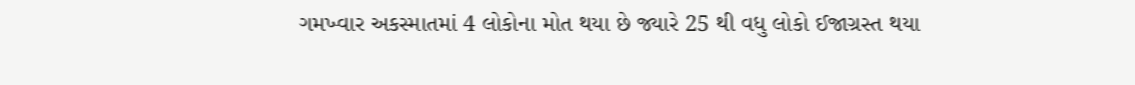ગમખ્વાર અકસ્માતમાં 4 લોકોના મોત થયા છે જ્યારે 25 થી વધુ લોકો ઈજાગ્રસ્ત થયા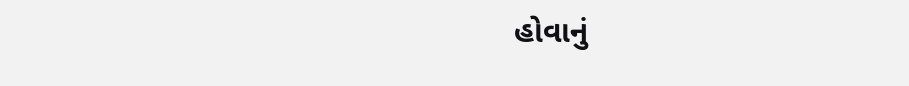હોવાનું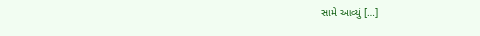સામે આવ્યું […]